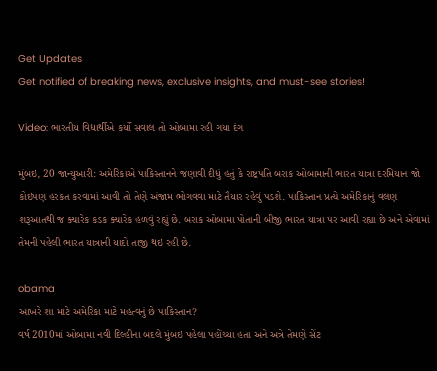Get Updates
Get notified of breaking news, exclusive insights, and must-see stories!

Video: ભારતીય વિદ્યાર્થીએ કર્યો સવાલ તો ઓબામા રહી ગયા દંગ

મુંબઇ, 20 જાન્યુઆરી: અમેરિકાએ પાકિસ્તાનને જણાવી દીધું હતું કે રાષ્ટ્રપતિ બરાક ઓબામાની ભારત યાત્રા દરમિયાન જો કોઇપણ હરકત કરવામાં આવી તો તેણે અંજામ ભોગવવા માટે તૈયાર રહેવું પડશે. પાકિસ્તાન પ્રત્યે અમેરિકાનું વલણ શરૂઆતથી જ ક્યારેક કડક ક્યારેક હળવું રહ્યું છે. બરાક ઓબામા પોતાની બીજી ભારત યાત્રા પર આવી રહ્યા છે અને એવામાં તેમની પહેલી ભારત યાત્રાની યાદો તાજી થઇ રહી છે.

obama
આખરે શા માટે અમેરિકા માટે મહત્વનું છે પાકિસ્તાન?
વર્ષ 2010માં ઓબામા નવી દિલ્હીના બદલે મુંબઇ પહેલા પહોંચ્યા હતા અને અત્રે તેમણે સેંટ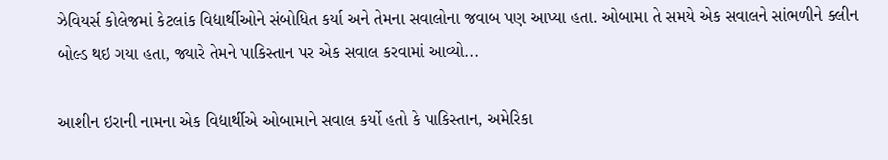ઝેવિયર્સ કોલેજમાં કેટલાંક વિદ્યાર્થીઓને સંબોધિત કર્યા અને તેમના સવાલોના જવાબ પણ આપ્યા હતા. ઓબામા તે સમયે એક સવાલને સાંભળીને ક્લીન બોલ્ડ થઇ ગયા હતા, જ્યારે તેમને પાકિસ્તાન પર એક સવાલ કરવામાં આવ્યો...

આશીન ઇરાની નામના એક વિદ્યાર્થીએ ઓબામાને સવાલ કર્યો હતો કે પાકિસ્તાન, અમેરિકા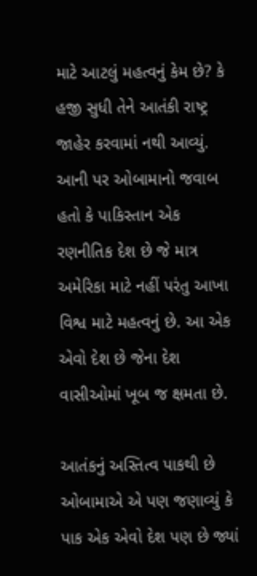માટે આટલું મહત્વનું કેમ છે? કે હજી સુધી તેને આતંકી રાષ્ટ્ર જાહેર કરવામાં નથી આવ્યું. આની પર ઓબામાનો જવાબ હતો કે પાકિસ્તાન એક રણનીતિક દેશ છે જે માત્ર અમેરિકા માટે નહીં પરંતુ આખા વિશ્વ માટે મહત્વનું છે. આ એક એવો દેશ છે જેના દેશ વાસીઓમાં ખૂબ જ ક્ષમતા છે.

આતંકનું અસ્તિત્વ પાકથી છે
ઓબામાએ એ પણ જણાવ્યું કે પાક એક એવો દેશ પણ છે જ્યાં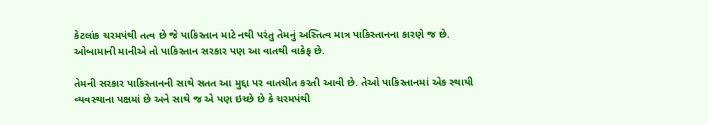કેટલાંક ચરમપંથી તત્વ છે જે પાકિસ્તાન માટે નથી પરંતુ તેમનું અસ્તિત્વ માત્ર પાકિસ્તાનના કારણે જ છે. ઓબામાની માનીએ તો પાકિસ્તાન સરકાર પણ આ વાતથી વાકેફ છે.

તેમની સરકાર પાકિસ્તાનની સાથે સતત આ મુદ્દા પર વાતચીત કરતી આવી છે. તેઓ પાકિસ્તાનમાં એક સ્થાયી વ્યવસ્થાના પક્ષમાં છે અને સાથે જ એ પણ ઇચ્છે છે કે ચરમપંથી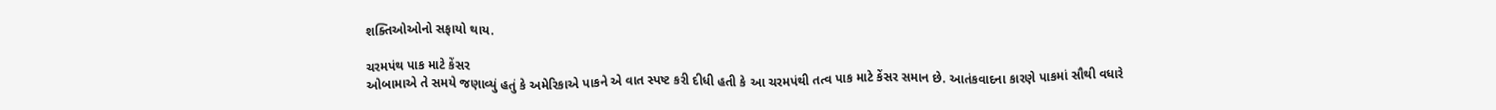શક્તિઓઓનો સફાયો થાય.

ચરમપંથ પાક માટે કેંસર
ઓબામાએ તે સમયે જણાવ્યું હતું કે અમેરિકાએ પાકને એ વાત સ્પષ્ટ કરી દીધી હતી કે આ ચરમપંથી તત્વ પાક માટે કેંસર સમાન છે. આતંકવાદના કારણે પાકમાં સૌથી વધારે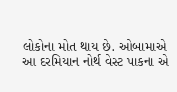લોકોના મોત થાય છે. ઓબામાએ આ દરમિયાન નોર્થ વેસ્ટ પાકના એ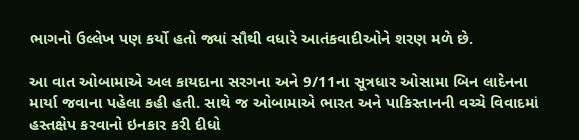ભાગનો ઉલ્લેખ પણ કર્યો હતો જ્યાં સૌથી વધારે આતંકવાદીઓને શરણ મળે છે.

આ વાત ઓબામાએ અલ કાયદાના સરગના અને 9/11ના સૂત્રધાર ઓસામા બિન લાદેનના માર્યા જવાના પહેલા કહી હતી. સાથે જ ઓબામાએ ભારત અને પાકિસ્તાનની વચ્ચે વિવાદમાં હસ્તક્ષેપ કરવાનો ઇનકાર કરી દીધો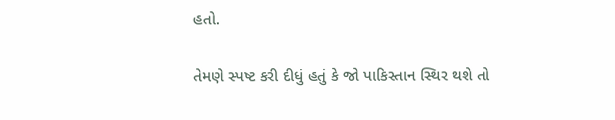હતો.

તેમણે સ્પષ્ટ કરી દીધું હતું કે જો પાકિસ્તાન સ્થિર થશે તો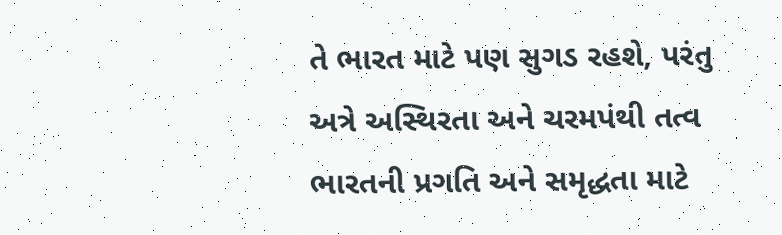તે ભારત માટે પણ સુગડ રહશે, પરંતુ અત્રે અસ્થિરતા અને ચરમપંથી તત્વ ભારતની પ્રગતિ અને સમૃદ્ધતા માટે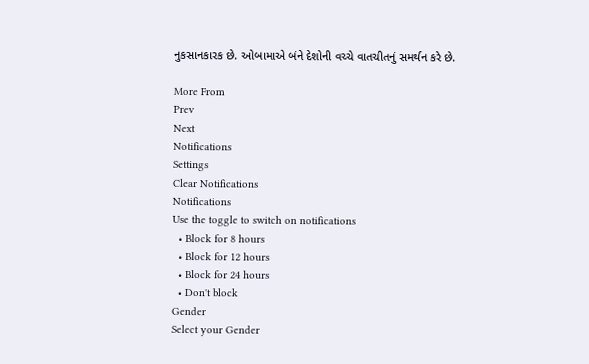નુકસાનકારક છે. ઓબામાએ બંને દેશોની વચ્ચે વાતચીતનું સમર્થન કરે છે.

More From
Prev
Next
Notifications
Settings
Clear Notifications
Notifications
Use the toggle to switch on notifications
  • Block for 8 hours
  • Block for 12 hours
  • Block for 24 hours
  • Don't block
Gender
Select your Gender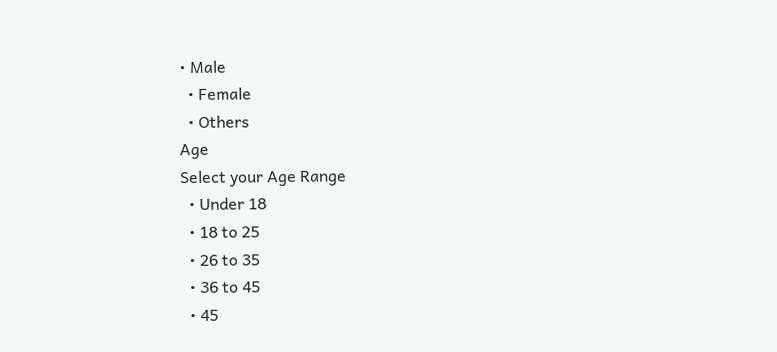• Male
  • Female
  • Others
Age
Select your Age Range
  • Under 18
  • 18 to 25
  • 26 to 35
  • 36 to 45
  • 45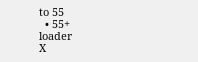to 55
  • 55+
loader
X